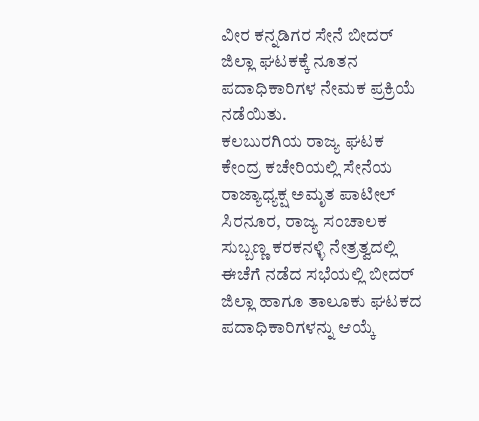ವೀರ ಕನ್ನಡಿಗರ ಸೇನೆ ಬೀದರ್ ಜಿಲ್ಲಾ ಘಟಕಕ್ಕೆ ನೂತನ ಪದಾಧಿಕಾರಿಗಳ ನೇಮಕ ಪ್ರಕ್ರಿಯೆ ನಡೆಯಿತು.
ಕಲಬುರಗಿಯ ರಾಜ್ಯ ಘಟಕ ಕೇಂದ್ರ ಕಚೇರಿಯಲ್ಲಿ ಸೇನೆಯ ರಾಜ್ಯಾಧ್ಯಕ್ಷ ಅಮೃತ ಪಾಟೀಲ್ ಸಿರನೂರ, ರಾಜ್ಯ ಸಂಚಾಲಕ ಸುಬ್ಬಣ್ಣ ಕರಕನಳ್ಳಿ ನೇತ್ರತ್ವದಲ್ಲಿ ಈಚೆಗೆ ನಡೆದ ಸಭೆಯಲ್ಲಿ ಬೀದರ್ ಜಿಲ್ಲಾ ಹಾಗೂ ತಾಲೂಕು ಘಟಕದ ಪದಾಧಿಕಾರಿಗಳನ್ನು ಆಯ್ಕೆ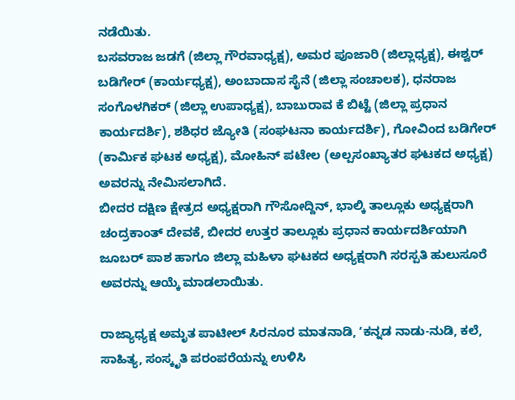ನಡೆಯಿತು.
ಬಸವರಾಜ ಜಡಗೆ (ಜಿಲ್ಲಾ ಗೌರವಾಧ್ಯಕ್ಷ), ಅಮರ ಪೂಜಾರಿ (ಜಿಲ್ಲಾಧ್ಯಕ್ಷ), ಈಶ್ವರ್ ಬಡಿಗೇರ್ (ಕಾರ್ಯಧ್ಯಕ್ಷ), ಅಂಬಾದಾಸ ಸೈನೆ (ಜಿಲ್ಲಾ ಸಂಚಾಲಕ), ಧನರಾಜ ಸಂಗೊಳಗಿಕರ್ (ಜಿಲ್ಲಾ ಉಪಾಧ್ಯಕ್ಷ), ಬಾಬುರಾವ ಕೆ ಬಿಟ್ಟೆ (ಜಿಲ್ಲಾ ಪ್ರಧಾನ ಕಾರ್ಯದರ್ಶಿ), ಶಶಿಧರ ಜ್ಯೋತಿ (ಸಂಘಟನಾ ಕಾರ್ಯದರ್ಶಿ), ಗೋವಿಂದ ಬಡಿಗೇರ್ (ಕಾರ್ಮಿಕ ಘಟಕ ಅಧ್ಯಕ್ಷ), ಮೋಹಿನ್ ಪಟೇಲ (ಅಲ್ಪಸಂಖ್ಯಾತರ ಘಟಕದ ಅಧ್ಯಕ್ಷ) ಅವರನ್ನು ನೇಮಿಸಲಾಗಿದೆ.
ಬೀದರ ದಕ್ಷಿಣ ಕ್ಷೇತ್ರದ ಅಧ್ಯಕ್ಷರಾಗಿ ಗೌಸೋದ್ದಿನ್, ಭಾಲ್ಕಿ ತಾಲ್ಲೂಕು ಅಧ್ಯಕ್ಷರಾಗಿ ಚಂದ್ರಕಾಂತ್ ದೇವಕೆ, ಬೀದರ ಉತ್ತರ ತಾಲ್ಲೂಕು ಪ್ರಧಾನ ಕಾರ್ಯದರ್ಶಿಯಾಗಿ ಜೂಬರ್ ಪಾಶ ಹಾಗೂ ಜಿಲ್ಲಾ ಮಹಿಳಾ ಘಟಕದ ಅಧ್ಯಕ್ಷರಾಗಿ ಸರಸ್ಪತಿ ಹುಲುಸೂರೆ ಅವರನ್ನು ಆಯ್ಕೆ ಮಾಡಲಾಯಿತು.

ರಾಜ್ಯಾಧ್ಯಕ್ಷ ಅಮೃತ ಪಾಟೀಲ್ ಸಿರನೂರ ಮಾತನಾಡಿ, ʼಕನ್ನಡ ನಾಡು-ನುಡಿ, ಕಲೆ, ಸಾಹಿತ್ಯ, ಸಂಸ್ಕೃತಿ ಪರಂಪರೆಯನ್ನು ಉಳಿಸಿ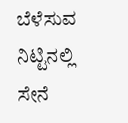ಬೆಳೆಸುವ ನಿಟ್ಟಿನಲ್ಲಿ ಸೇನೆ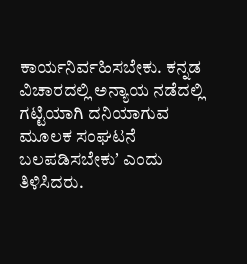ಕಾರ್ಯನಿರ್ವಹಿಸಬೇಕು. ಕನ್ನಡ ವಿಚಾರದಲ್ಲಿ ಅನ್ಯಾಯ ನಡೆದಲ್ಲಿ ಗಟ್ಟಿಯಾಗಿ ದನಿಯಾಗುವ ಮೂಲಕ ಸಂಘಟನೆ ಬಲಪಡಿಸಬೇಕುʼ ಎಂದು ತಿಳಿಸಿದರು.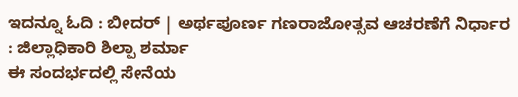ಇದನ್ನೂ ಓದಿ : ಬೀದರ್ | ಅರ್ಥಪೂರ್ಣ ಗಣರಾಜೋತ್ಸವ ಆಚರಣೆಗೆ ನಿರ್ಧಾರ : ಜಿಲ್ಲಾಧಿಕಾರಿ ಶಿಲ್ಪಾ ಶರ್ಮಾ
ಈ ಸಂದರ್ಭದಲ್ಲಿ ಸೇನೆಯ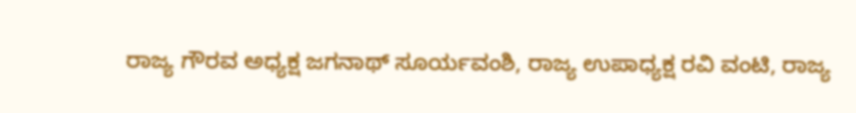ರಾಜ್ಯ ಗೌರವ ಅಧ್ಯಕ್ಷ ಜಗನಾಥ್ ಸೂರ್ಯವಂಶಿ, ರಾಜ್ಯ ಉಪಾಧ್ಯಕ್ಷ ರವಿ ವಂಟಿ, ರಾಜ್ಯ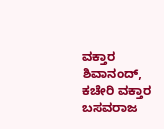ವಕ್ತಾರ ಶಿವಾನಂದ್, ಕಚೇರಿ ವಕ್ತಾರ ಬಸವರಾಜ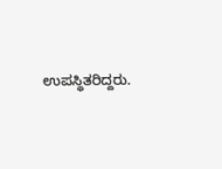ಉಪಸ್ಥಿತರಿದ್ದರು.